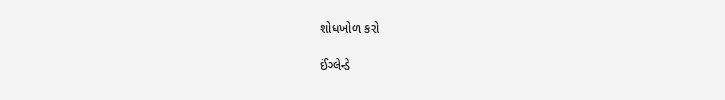શોધખોળ કરો

ઈંગ્લેન્ડે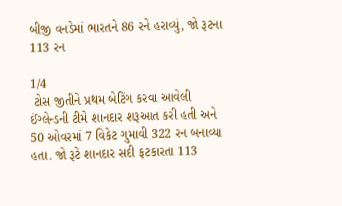બીજી વનડેમાં ભારતને 86 રને હરાવ્યું, જો રૂટના 113 રન

1/4
 ટોસ જીતીને પ્રથમ બેટિંગ કરવા આવેલી ઈંગ્લેન્ડની ટીમે શાનદાર શરૂઆત કરી હતી અને 50 ઓવરમાં 7 વિકેટ ગુમાવી 322 રન બનાવ્યા હતા. જો રૂટે શાનદાર સદી ફટકારતા 113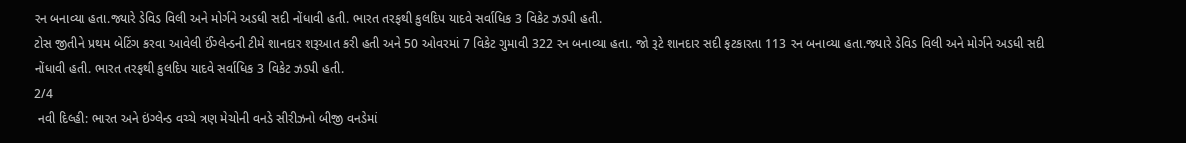રન બનાવ્યા હતા.જ્યારે ડેવિડ વિલી અને મોર્ગને અડધી સદી નોંધાવી હતી. ભારત તરફથી કુલદિપ યાદવે સર્વાધિક 3 વિકેટ ઝડપી હતી.
ટોસ જીતીને પ્રથમ બેટિંગ કરવા આવેલી ઈંગ્લેન્ડની ટીમે શાનદાર શરૂઆત કરી હતી અને 50 ઓવરમાં 7 વિકેટ ગુમાવી 322 રન બનાવ્યા હતા. જો રૂટે શાનદાર સદી ફટકારતા 113 રન બનાવ્યા હતા.જ્યારે ડેવિડ વિલી અને મોર્ગને અડધી સદી નોંધાવી હતી. ભારત તરફથી કુલદિપ યાદવે સર્વાધિક 3 વિકેટ ઝડપી હતી.
2/4
 નવી દિલ્હી: ભારત અને ઇંગ્લેન્ડ વચ્ચે ત્રણ મેચોની વનડે સીરીઝનો બીજી વનડેમાં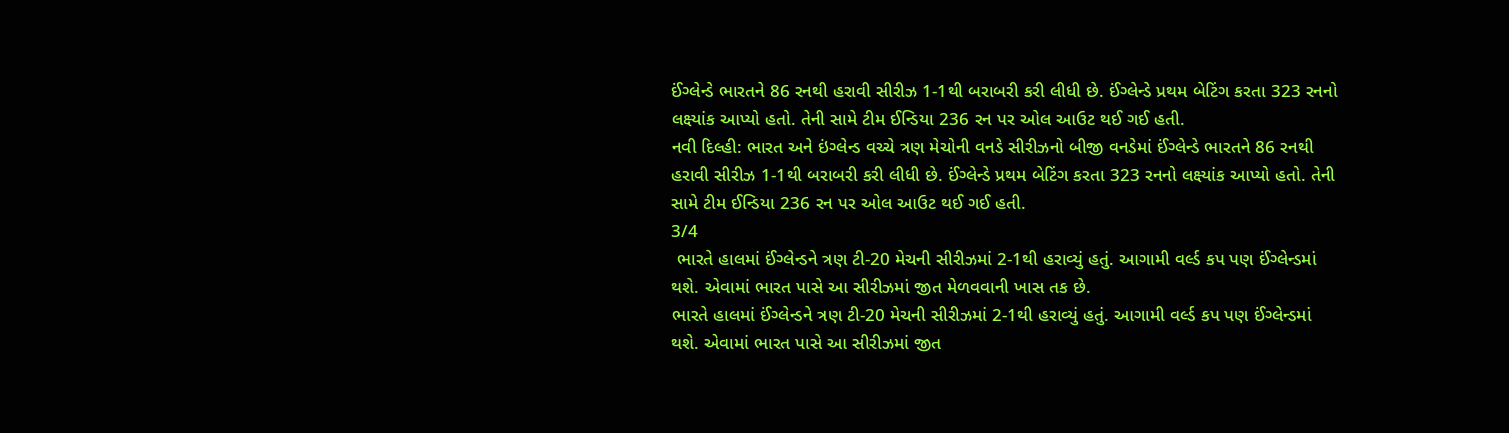ઈંગ્લેન્ડે ભારતને 86 રનથી હરાવી સીરીઝ 1-1થી બરાબરી કરી લીધી છે. ઈંગ્લેન્ડે પ્રથમ બેટિંગ કરતા 323 રનનો લક્ષ્યાંક આપ્યો હતો. તેની સામે ટીમ ઈન્ડિયા 236 રન પર ઓલ આઉટ થઈ ગઈ હતી.
નવી દિલ્હી: ભારત અને ઇંગ્લેન્ડ વચ્ચે ત્રણ મેચોની વનડે સીરીઝનો બીજી વનડેમાં ઈંગ્લેન્ડે ભારતને 86 રનથી હરાવી સીરીઝ 1-1થી બરાબરી કરી લીધી છે. ઈંગ્લેન્ડે પ્રથમ બેટિંગ કરતા 323 રનનો લક્ષ્યાંક આપ્યો હતો. તેની સામે ટીમ ઈન્ડિયા 236 રન પર ઓલ આઉટ થઈ ગઈ હતી.
3/4
 ભારતે હાલમાં ઈંગ્લેન્ડને ત્રણ ટી-20 મેચની સીરીઝમાં 2-1થી હરાવ્યું હતું. આગામી વર્લ્ડ કપ પણ ઈંગ્લેન્ડમાં થશે. એવામાં ભારત પાસે આ સીરીઝમાં જીત મેળવવાની ખાસ તક છે.
ભારતે હાલમાં ઈંગ્લેન્ડને ત્રણ ટી-20 મેચની સીરીઝમાં 2-1થી હરાવ્યું હતું. આગામી વર્લ્ડ કપ પણ ઈંગ્લેન્ડમાં થશે. એવામાં ભારત પાસે આ સીરીઝમાં જીત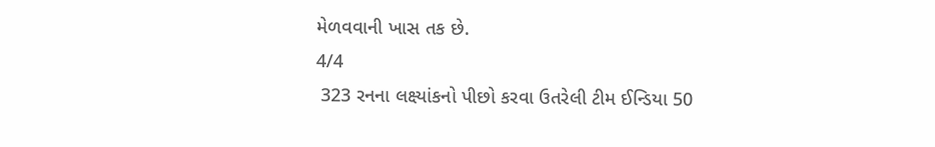મેળવવાની ખાસ તક છે.
4/4
 323 રનના લક્ષ્યાંકનો પીછો કરવા ઉતરેલી ટીમ ઈન્ડિયા 50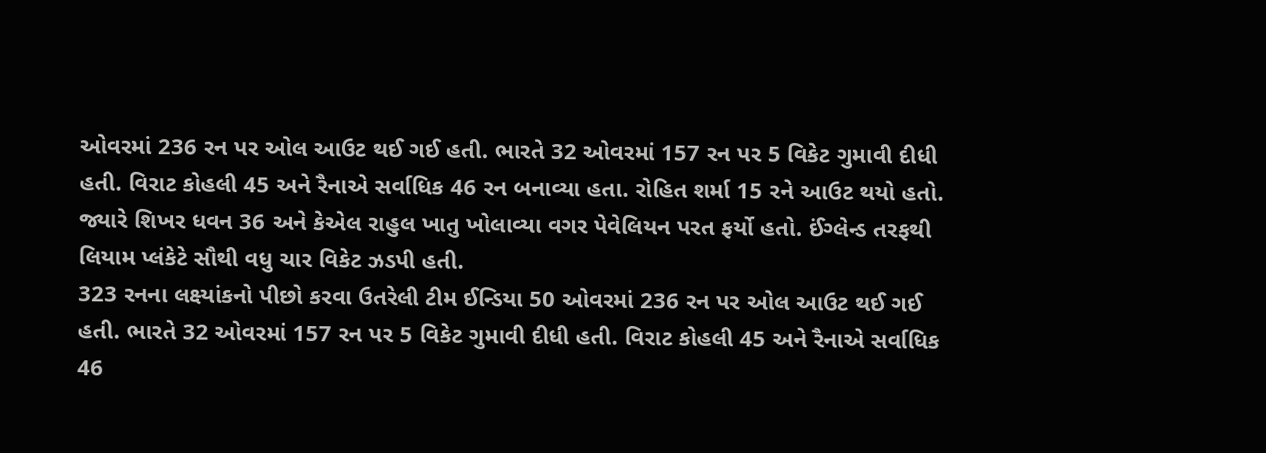ઓવરમાં 236 રન પર ઓલ આઉટ થઈ ગઈ હતી. ભારતે 32 ઓવરમાં 157 રન પર 5 વિકેટ ગુમાવી દીધી હતી. વિરાટ કોહલી 45 અને રૈનાએ સર્વાધિક 46 રન બનાવ્યા હતા. રોહિત શર્મા 15 રને આઉટ થયો હતો. જ્યારે શિખર ધવન 36 અને કેએલ રાહુલ ખાતુ ખોલાવ્યા વગર પેવેલિયન પરત ફર્યો હતો. ઈંગ્લેન્ડ તરફથી લિયામ પ્લંકેટે સૌથી વધુ ચાર વિકેટ ઝડપી હતી.
323 રનના લક્ષ્યાંકનો પીછો કરવા ઉતરેલી ટીમ ઈન્ડિયા 50 ઓવરમાં 236 રન પર ઓલ આઉટ થઈ ગઈ હતી. ભારતે 32 ઓવરમાં 157 રન પર 5 વિકેટ ગુમાવી દીધી હતી. વિરાટ કોહલી 45 અને રૈનાએ સર્વાધિક 46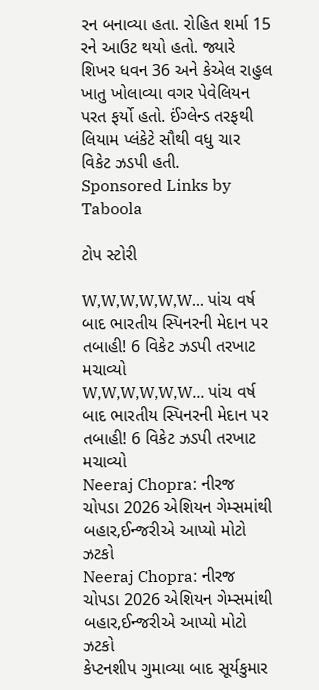રન બનાવ્યા હતા. રોહિત શર્મા 15 રને આઉટ થયો હતો. જ્યારે શિખર ધવન 36 અને કેએલ રાહુલ ખાતુ ખોલાવ્યા વગર પેવેલિયન પરત ફર્યો હતો. ઈંગ્લેન્ડ તરફથી લિયામ પ્લંકેટે સૌથી વધુ ચાર વિકેટ ઝડપી હતી.
Sponsored Links by Taboola

ટોપ સ્ટોરી

W,W,W,W,W,W... પાંચ વર્ષ બાદ ભારતીય સ્પિનરની મેદાન પર તબાહી! 6 વિકેટ ઝડપી તરખાટ મચાવ્યો
W,W,W,W,W,W... પાંચ વર્ષ બાદ ભારતીય સ્પિનરની મેદાન પર તબાહી! 6 વિકેટ ઝડપી તરખાટ મચાવ્યો
Neeraj Chopra: નીરજ ચોપડા 2026 એશિયન ગેમ્સમાંથી બહાર,ઈન્જરીએ આપ્યો મોટો ઝટકો
Neeraj Chopra: નીરજ ચોપડા 2026 એશિયન ગેમ્સમાંથી બહાર,ઈન્જરીએ આપ્યો મોટો ઝટકો
કેપ્ટનશીપ ગુમાવ્યા બાદ સૂર્યકુમાર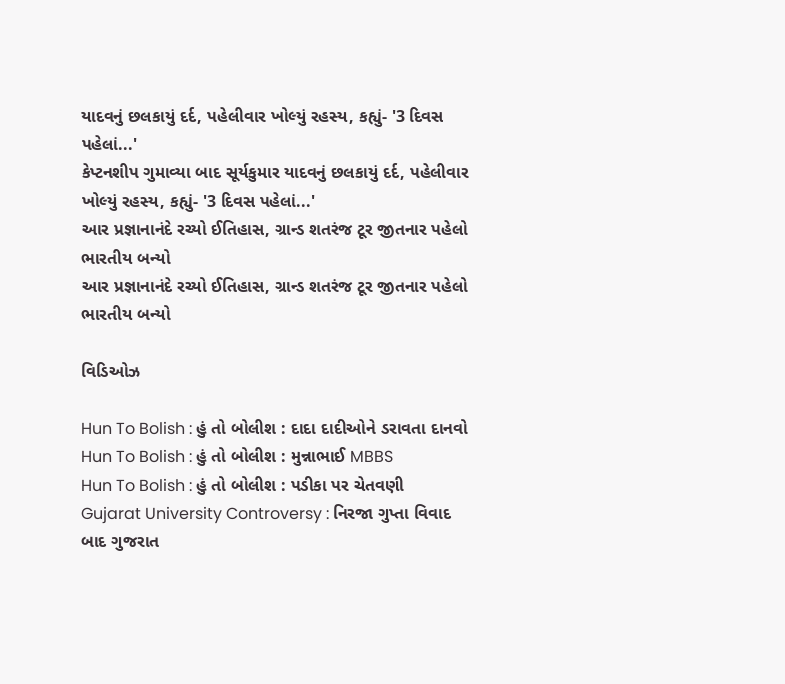યાદવનું છલકાયું દર્દ, પહેલીવાર ખોલ્યું રહસ્ય, કહ્યું- '3 દિવસ પહેલાં...'
કેપ્ટનશીપ ગુમાવ્યા બાદ સૂર્યકુમાર યાદવનું છલકાયું દર્દ, પહેલીવાર ખોલ્યું રહસ્ય, કહ્યું- '3 દિવસ પહેલાં...'
આર પ્રજ્ઞાનાનંદે રચ્યો ઈતિહાસ, ગ્રાન્ડ શતરંજ ટૂર જીતનાર પહેલો ભારતીય બન્યો
આર પ્રજ્ઞાનાનંદે રચ્યો ઈતિહાસ, ગ્રાન્ડ શતરંજ ટૂર જીતનાર પહેલો ભારતીય બન્યો

વિડિઓઝ

Hun To Bolish : હું તો બોલીશ : દાદા દાદીઓને ડરાવતા દાનવો
Hun To Bolish : હું તો બોલીશ : મુન્નાભાઈ MBBS
Hun To Bolish : હું તો બોલીશ : પડીકા પર ચેતવણી
Gujarat University Controversy : નિરજા ગુપ્તા વિવાદ બાદ ગુજરાત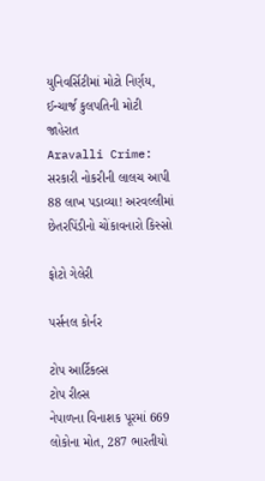યુનિવર્સિટીમાં મોટો નિર્ણય, ઈન્ચાર્જ કુલપતિની મોટી જાહેરાત
Aravalli Crime: સરકારી નોકરીની લાલચ આપી 88 લાખ પડાવ્યા! અરવલ્લીમાં છેતરપિંડીનો ચોંકાવનારો કિસ્સો

ફોટો ગેલેરી

પર્સનલ કોર્નર

ટોપ આર્ટિકલ્સ
ટોપ રીલ્સ
નેપાળના વિનાશક પૂરમાં 669 લોકોના મોત, 287 ભારતીયો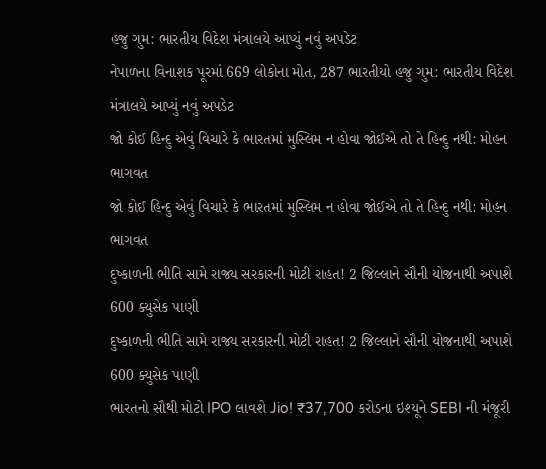હજુ ગુમ: ભારતીય વિદેશ મંત્રાલયે આપ્યું નવું અપડેટ
નેપાળના વિનાશક પૂરમાં 669 લોકોના મોત, 287 ભારતીયો હજુ ગુમ: ભારતીય વિદેશ મંત્રાલયે આપ્યું નવું અપડેટ
જો કોઈ હિન્દુ એવું વિચારે કે ભારતમાં મુસ્લિમ ન હોવા જોઈએ તો તે હિન્દુ નથી: મોહન ભાગવત
જો કોઈ હિન્દુ એવું વિચારે કે ભારતમાં મુસ્લિમ ન હોવા જોઈએ તો તે હિન્દુ નથી: મોહન ભાગવત
દુષ્કાળની ભીતિ સામે રાજ્ય સરકારની મોટી રાહત! 2 જિલ્લાને સૌની યોજનાથી અપાશે 600 ક્યુસેક પાણી
દુષ્કાળની ભીતિ સામે રાજ્ય સરકારની મોટી રાહત! 2 જિલ્લાને સૌની યોજનાથી અપાશે 600 ક્યુસેક પાણી
ભારતનો સૌથી મોટો IPO લાવશે Jio! ₹37,700 કરોડના ઇશ્યૂને SEBI ની મંજૂરી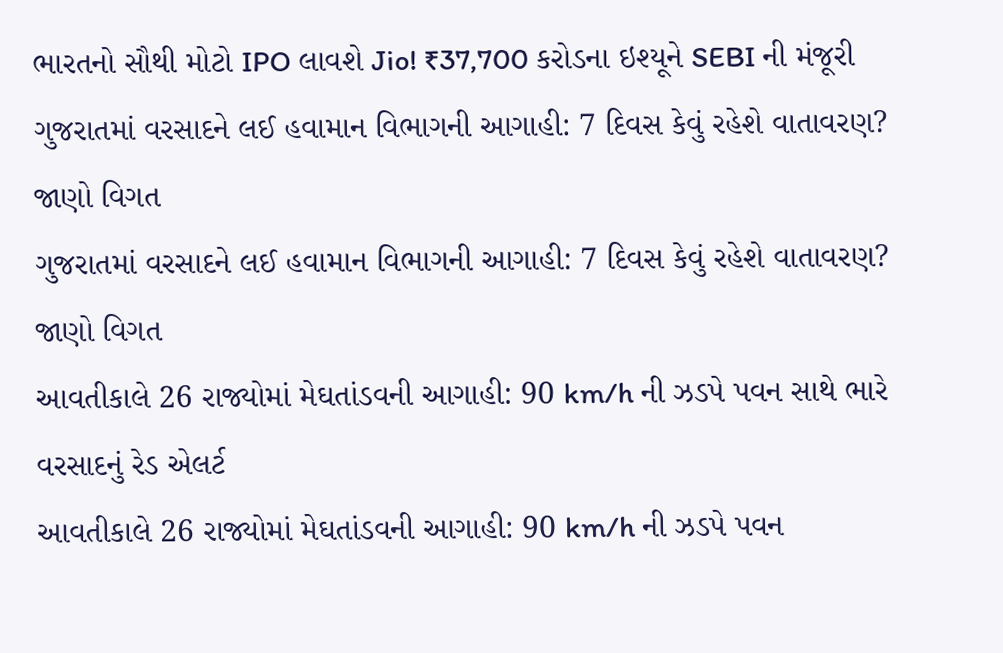ભારતનો સૌથી મોટો IPO લાવશે Jio! ₹37,700 કરોડના ઇશ્યૂને SEBI ની મંજૂરી
ગુજરાતમાં વરસાદને લઈ હવામાન વિભાગની આગાહી: 7 દિવસ કેવું રહેશે વાતાવરણ? જાણો વિગત
ગુજરાતમાં વરસાદને લઈ હવામાન વિભાગની આગાહી: 7 દિવસ કેવું રહેશે વાતાવરણ? જાણો વિગત
આવતીકાલે 26 રાજ્યોમાં મેઘતાંડવની આગાહી: 90 km/h ની ઝડપે પવન સાથે ભારે વરસાદનું રેડ એલર્ટ
આવતીકાલે 26 રાજ્યોમાં મેઘતાંડવની આગાહી: 90 km/h ની ઝડપે પવન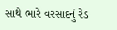સાથે ભારે વરસાદનું રેડ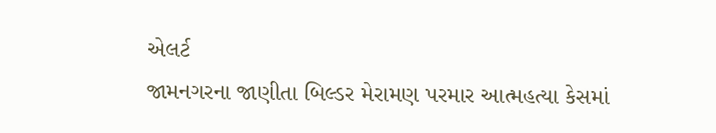એલર્ટ
જામનગરના જાણીતા બિલ્ડર મેરામણ પરમાર આત્મહત્યા કેસમાં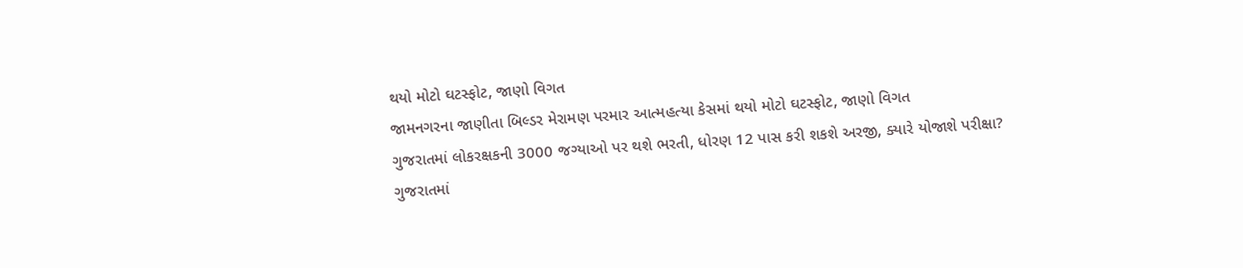થયો મોટો ઘટસ્ફોટ, જાણો વિગત
જામનગરના જાણીતા બિલ્ડર મેરામણ પરમાર આત્મહત્યા કેસમાં થયો મોટો ઘટસ્ફોટ, જાણો વિગત
ગુજરાતમાં લોકરક્ષકની 3000 જગ્યાઓ પર થશે ભરતી, ધોરણ 12 પાસ કરી શકશે અરજી, ક્યારે યોજાશે પરીક્ષા?
ગુજરાતમાં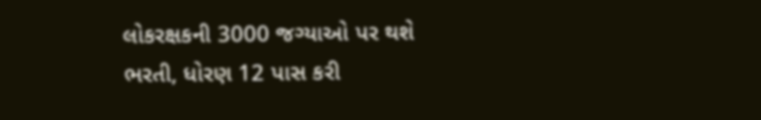લોકરક્ષકની 3000 જગ્યાઓ પર થશે ભરતી, ધોરણ 12 પાસ કરી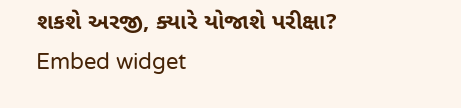શકશે અરજી, ક્યારે યોજાશે પરીક્ષા?
Embed widget